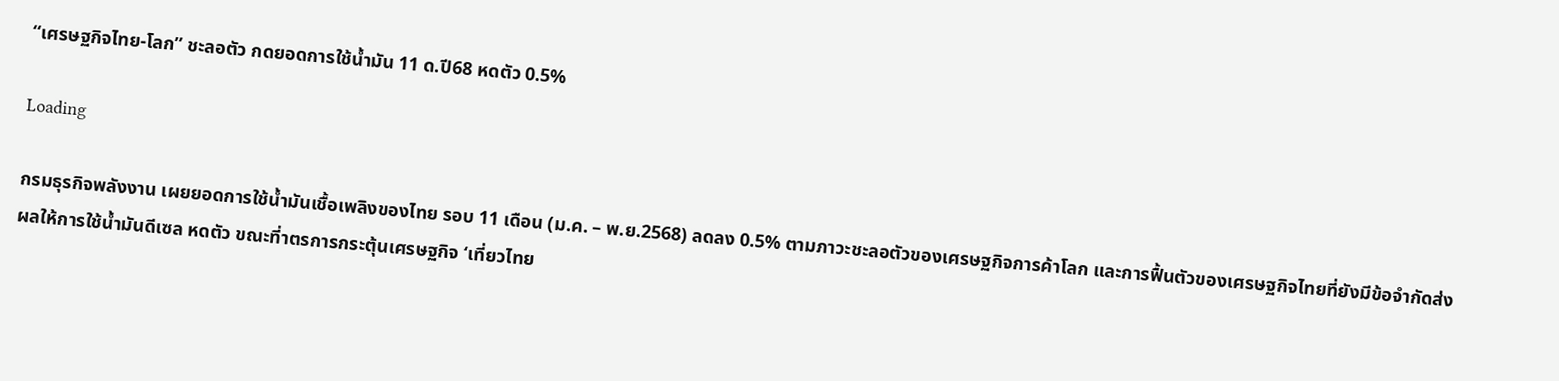“เศรษฐกิจไทย-โลก” ชะลอตัว กดยอดการใช้น้ำมัน 11 ด.ปี68 หดตัว 0.5%

Loading

กรมธุรกิจพลังงาน เผยยอดการใช้น้ำมันเชื้อเพลิงของไทย รอบ 11 เดือน (ม.ค. – พ.ย.2568) ลดลง 0.5% ตามภาวะชะลอตัวของเศรษฐกิจการค้าโลก และการฟื้นตัวของเศรษฐกิจไทยที่ยังมีข้อจำกัดส่งผลให้การใช้น้ำมันดีเซล หดตัว ขณะที่าตรการกระตุ้นเศรษฐกิจ ‘เที่ยวไทย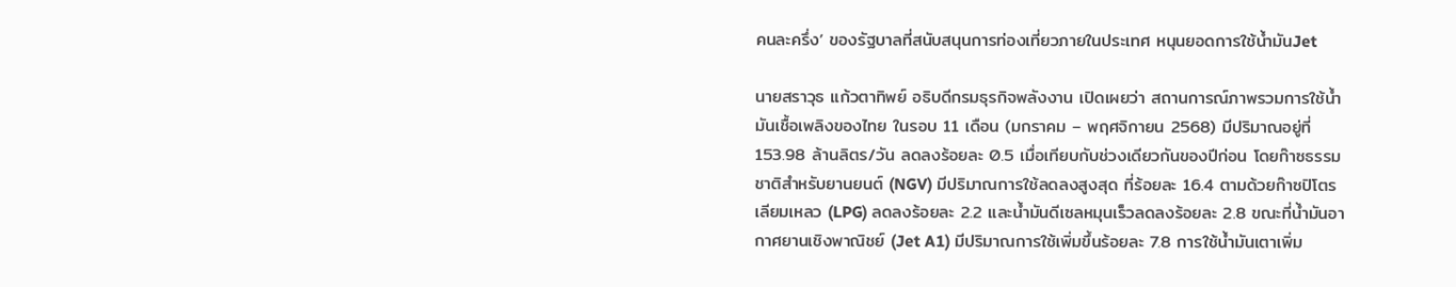คนละครึ่ง’ ของรัฐบาลที่สนับสนุนการท่องเที่ยวภายในประเทศ หนุนยอดการใช้น้ำมันJet

นายสราวุธ แก้วตาทิพย์ อธิบดีกรมธุรกิจพลังงาน เปิดเผยว่า สถานการณ์ภาพรวมการใช้น้ำมันเชื้อเพลิงของไทย ในรอบ 11 เดือน (มกราคม – พฤศจิกายน 2568) มีปริมาณอยู่ที่ 153.98 ล้านลิตร/วัน ลดลงร้อยละ 0.5 เมื่อเทียบกับช่วงเดียวกันของปีก่อน โดยก๊าซธรรมชาติสำหรับยานยนต์ (NGV) มีปริมาณการใช้ลดลงสูงสุด ที่ร้อยละ 16.4 ตามด้วยก๊าซปิโตรเลียมเหลว (LPG) ลดลงร้อยละ 2.2 และน้ำมันดีเซลหมุนเร็วลดลงร้อยละ 2.8 ขณะที่น้ำมันอากาศยานเชิงพาณิชย์ (Jet A1) มีปริมาณการใช้เพิ่มขึ้นร้อยละ 7.8 การใช้น้ำมันเตาเพิ่ม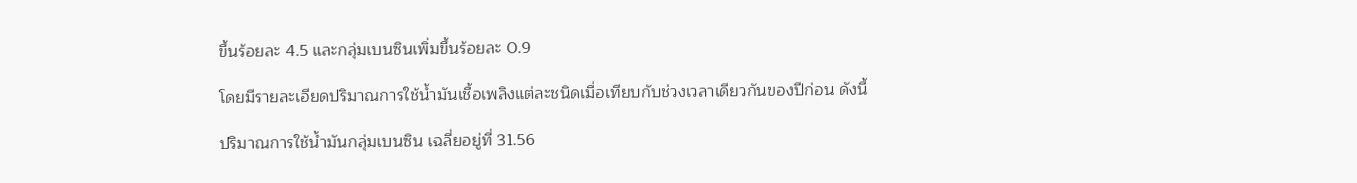ขึ้นร้อยละ 4.5 และกลุ่มเบนซินเพิ่มขึ้นร้อยละ 0.9

โดยมีรายละเอียดปริมาณการใช้น้ำมันเชื้อเพลิงแต่ละชนิดเมื่อเทียบกับช่วงเวลาเดียวกันของปีก่อน ดังนี้

ปริมาณการใช้น้ำมันกลุ่มเบนซิน เฉลี่ยอยู่ที่ 31.56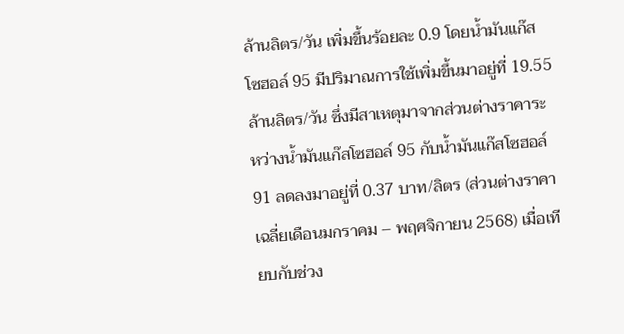ล้านลิตร/วัน เพิ่มขึ้นร้อยละ 0.9 โดยน้ำมันแก๊สโซฮอล์ 95 มีปริมาณการใช้เพิ่มขึ้นมาอยู่ที่ 19.55 ล้านลิตร/วัน ซึ่งมีสาเหตุมาจากส่วนต่างราคาระหว่างน้ำมันแก๊สโซฮอล์ 95 กับน้ำมันแก๊สโซฮอล์ 91 ลดลงมาอยู่ที่ 0.37 บาท/ลิตร (ส่วนต่างราคาเฉลี่ยเดือนมกราคม – พฤศจิกายน 2568) เมื่อเทียบกับช่วง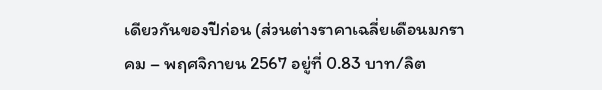เดียวกันของปีก่อน (ส่วนต่างราคาเฉลี่ยเดือนมกราคม – พฤศจิกายน 2567 อยู่ที่ 0.83 บาท/ลิต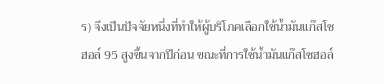ร) จึงเป็นปัจจัยหนึ่งที่ทำให้ผู้บริโภคเลือกใช้น้ำมันแก๊สโซฮอล์ 95 สูงขึ้นจากปีก่อน ขณะที่การใช้น้ำมันแก๊สโซฮอล์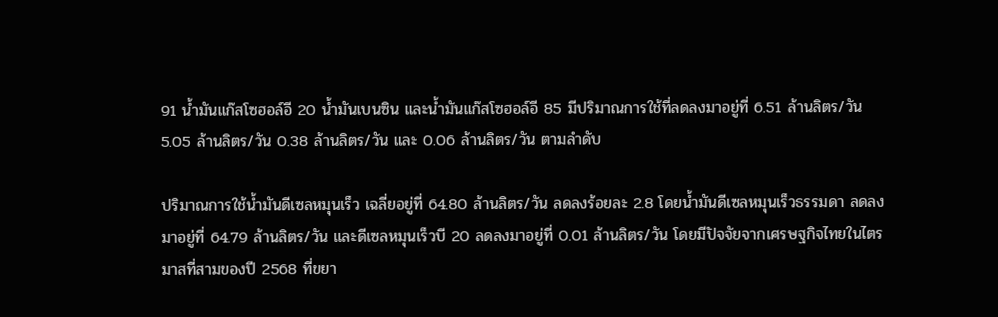91 น้ำมันแก๊สโซฮอล์อี 20 น้ำมันเบนซิน และน้ำมันแก๊สโซฮอล์อี 85 มีปริมาณการใช้ที่ลดลงมาอยู่ที่ 6.51 ล้านลิตร/วัน 5.05 ล้านลิตร/วัน 0.38 ล้านลิตร/วัน และ 0.06 ล้านลิตร/วัน ตามลำดับ

ปริมาณการใช้น้ำมันดีเซลหมุนเร็ว เฉลี่ยอยู่ที่ 64.80 ล้านลิตร/วัน ลดลงร้อยละ 2.8 โดยน้ำมันดีเซลหมุนเร็วธรรมดา ลดลงมาอยู่ที่ 64.79 ล้านลิตร/วัน และดีเซลหมุนเร็วบี 20 ลดลงมาอยู่ที่ 0.01 ล้านลิตร/วัน โดยมีปัจจัยจากเศรษฐกิจไทยในไตรมาสที่สามของปี 2568 ที่ขยา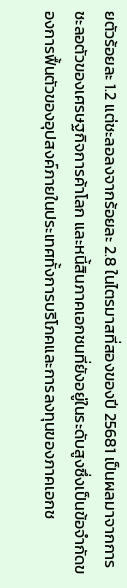ยตัวร้อยละ 1.2 แต่ชะลอลงจากร้อยละ 2.8 ในไตรมาสที่สองของปี 25681 เป็นผลมาจากการชะลอตัวของเศรษฐกิจการค้าโลก และหนี้สินภาคเอกชนที่ยังอยู่ในระดับสูงซึ่งเป็นข้อจำกัดของการฟื้นตัวของอุปสงค์ภายในประเทศทั้งการบริโภคและการลงทุนของภาคเอกช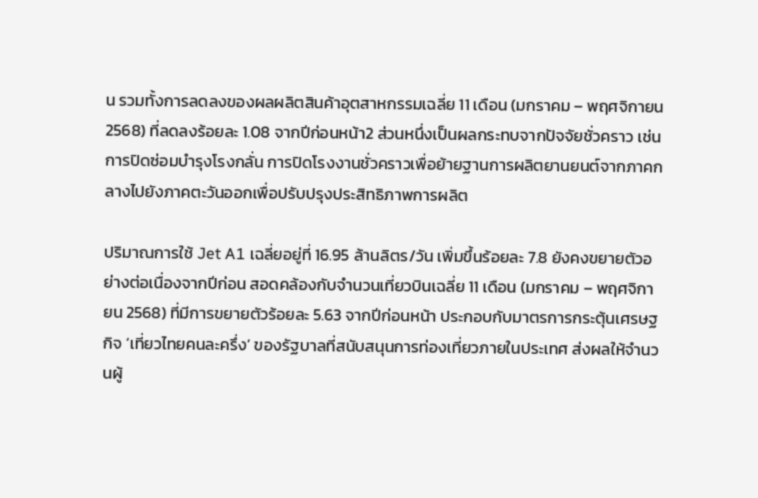น รวมทั้งการลดลงของผลผลิตสินค้าอุตสาหกรรมเฉลี่ย 11 เดือน (มกราคม – พฤศจิกายน 2568) ที่ลดลงร้อยละ 1.08 จากปีก่อนหน้า2 ส่วนหนึ่งเป็นผลกระทบจากปัจจัยชั่วคราว เช่น การปิดซ่อมบำรุงโรงกลั่น การปิดโรงงานชั่วคราวเพื่อย้ายฐานการผลิตยานยนต์จากภาคกลางไปยังภาคตะวันออกเพื่อปรับปรุงประสิทธิภาพการผลิต

ปริมาณการใช้ Jet A1 เฉลี่ยอยู่ที่ 16.95 ล้านลิตร/วัน เพิ่มขึ้นร้อยละ 7.8 ยังคงขยายตัวอย่างต่อเนื่องจากปีก่อน สอดคล้องกับจำนวนเที่ยวบินเฉลี่ย 11 เดือน (มกราคม – พฤศจิกายน 2568) ที่มีการขยายตัวร้อยละ 5.63 จากปีก่อนหน้า ประกอบกับมาตรการกระตุ้นเศรษฐกิจ ‘เที่ยวไทยคนละครึ่ง’ ของรัฐบาลที่สนับสนุนการท่องเที่ยวภายในประเทศ ส่งผลให้จำนวนผู้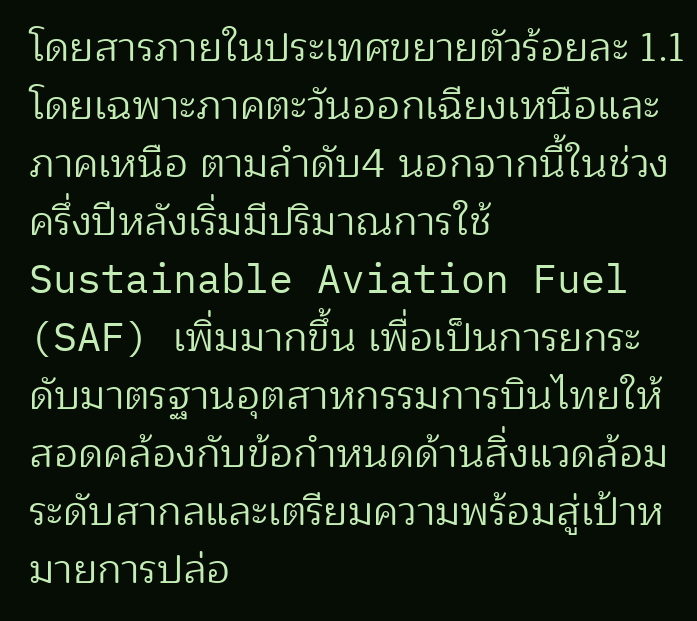โดยสารภายในประเทศขยายตัวร้อยละ 1.1 โดยเฉพาะภาคตะวันออกเฉียงเหนือและภาคเหนือ ตามลำดับ4 นอกจากนี้ในช่วงครึ่งปีหลังเริ่มมีปริมาณการใช้ Sustainable Aviation Fuel (SAF) เพิ่มมากขึ้น เพื่อเป็นการยกระดับมาตรฐานอุตสาหกรรมการบินไทยให้สอดคล้องกับข้อกำหนดด้านสิ่งแวดล้อมระดับสากลและเตรียมความพร้อมสู่เป้าหมายการปล่อ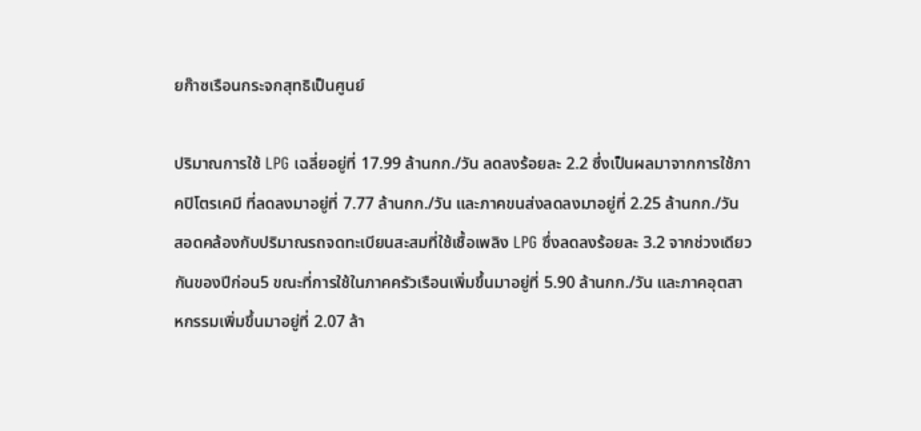ยก๊าซเรือนกระจกสุทธิเป็นศูนย์

ปริมาณการใช้ LPG เฉลี่ยอยู่ที่ 17.99 ล้านกก./วัน ลดลงร้อยละ 2.2 ซึ่งเป็นผลมาจากการใช้ภาคปิโตรเคมี ที่ลดลงมาอยู่ที่ 7.77 ล้านกก./วัน และภาคขนส่งลดลงมาอยู่ที่ 2.25 ล้านกก./วัน สอดคล้องกับปริมาณรถจดทะเบียนสะสมที่ใช้เชื้อเพลิง LPG ซึ่งลดลงร้อยละ 3.2 จากช่วงเดียวกันของปีก่อน5 ขณะที่การใช้ในภาคครัวเรือนเพิ่มขึ้นมาอยู่ที่ 5.90 ล้านกก./วัน และภาคอุตสาหกรรมเพิ่มขึ้นมาอยู่ที่ 2.07 ล้า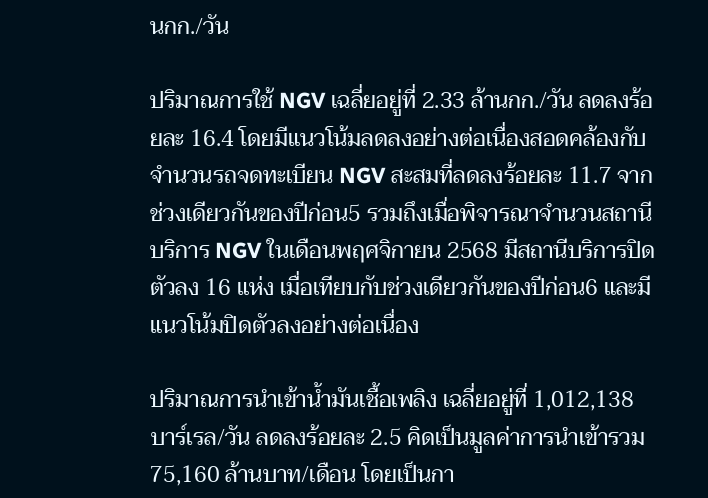นกก./วัน

ปริมาณการใช้ NGV เฉลี่ยอยู่ที่ 2.33 ล้านกก./วัน ลดลงร้อยละ 16.4 โดยมีแนวโน้มลดลงอย่างต่อเนื่องสอดคล้องกับจำนวนรถจดทะเบียน NGV สะสมที่ลดลงร้อยละ 11.7 จากช่วงเดียวกันของปีก่อน5 รวมถึงเมื่อพิจารณาจำนวนสถานีบริการ NGV ในเดือนพฤศจิกายน 2568 มีสถานีบริการปิดตัวลง 16 แห่ง เมื่อเทียบกับช่วงเดียวกันของปีก่อน6 และมีแนวโน้มปิดตัวลงอย่างต่อเนื่อง

ปริมาณการนำเข้าน้ำมันเชื้อเพลิง เฉลี่ยอยู่ที่ 1,012,138 บาร์เรล/วัน ลดลงร้อยละ 2.5 คิดเป็นมูลค่าการนำเข้ารวม 75,160 ล้านบาท/เดือน โดยเป็นกา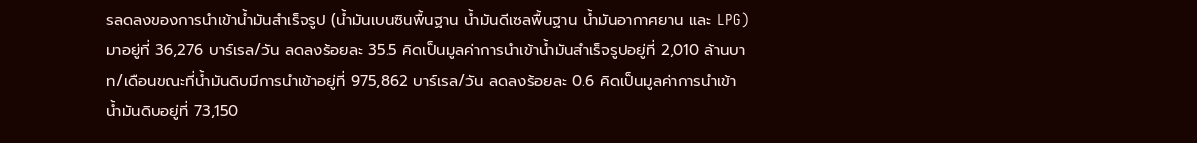รลดลงของการนำเข้าน้ำมันสำเร็จรูป (น้ำมันเบนซินพื้นฐาน น้ำมันดีเซลพื้นฐาน น้ำมันอากาศยาน และ LPG) มาอยู่ที่ 36,276 บาร์เรล/วัน ลดลงร้อยละ 35.5 คิดเป็นมูลค่าการนำเข้าน้ำมันสำเร็จรูปอยู่ที่ 2,010 ล้านบาท/เดือนขณะที่น้ำมันดิบมีการนำเข้าอยู่ที่ 975,862 บาร์เรล/วัน ลดลงร้อยละ 0.6 คิดเป็นมูลค่าการนำเข้าน้ำมันดิบอยู่ที่ 73,150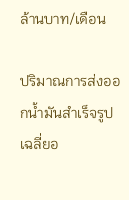ล้านบาท/เดือน

ปริมาณการส่งออกน้ำมันสำเร็จรูป เฉลี่ยอ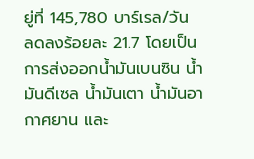ยู่ที่ 145,780 บาร์เรล/วัน ลดลงร้อยละ 21.7 โดยเป็นการส่งออกน้ำมันเบนซิน น้ำมันดีเซล น้ำมันเตา น้ำมันอากาศยาน และ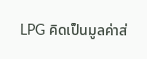LPG คิดเป็นมูลค่าส่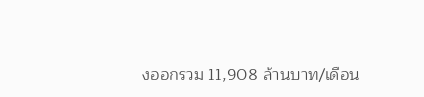งออกรวม 11,908 ล้านบาท/เดือน